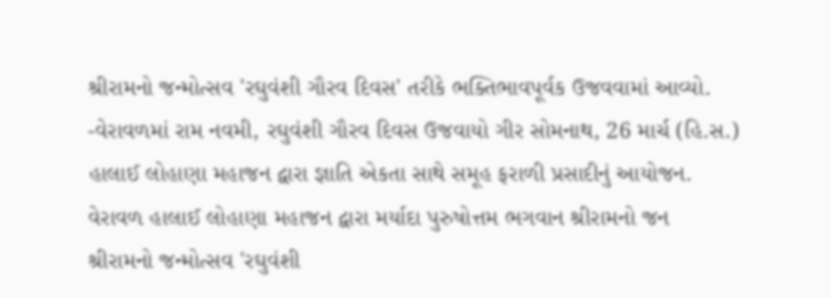શ્રીરામનો જન્મોત્સવ 'રઘુવંશી ગૌરવ દિવસ' તરીકે ભક્તિભાવપૂર્વક ઉજવવામાં આવ્યો.
-વેરાવળમાં રામ નવમી, રઘુવંશી ગૌરવ દિવસ ઉજવાયો ગીર સોમનાથ, 26 માર્ચ (હિ.સ.) હાલાઈ લોહાણા મહાજન દ્વારા જ્ઞાતિ એકતા સાથે સમૂહ ફરાળી પ્રસાદીનું આયોજન. વેરાવળ હાલાઈ લોહાણા મહાજન દ્વારા મર્યાદા પુરુષોત્તમ ભગવાન શ્રીરામનો જન
શ્રીરામનો જન્મોત્સવ 'રઘુવંશી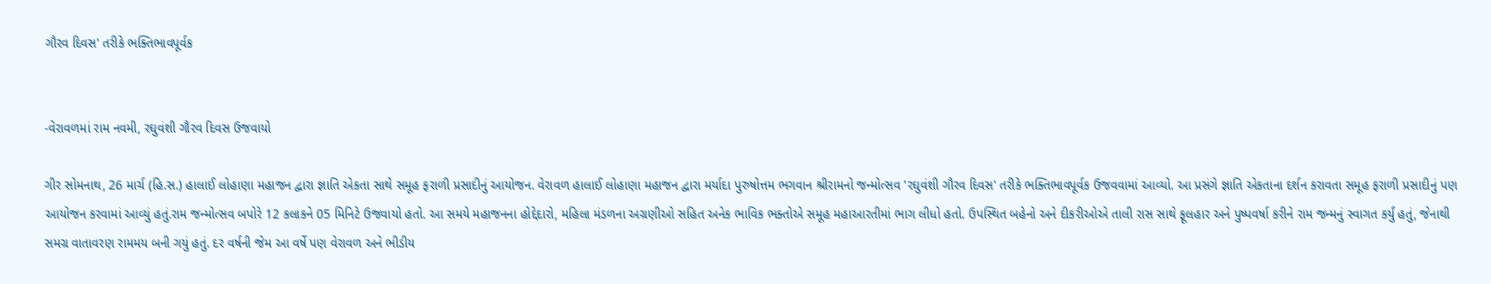ગૌરવ દિવસ' તરીકે ભક્તિભાવપૂર્વક


-વેરાવળમાં રામ નવમી, રઘુવંશી ગૌરવ દિવસ ઉજવાયો

ગીર સોમનાથ, 26 માર્ચ (હિ.સ.) હાલાઈ લોહાણા મહાજન દ્વારા જ્ઞાતિ એકતા સાથે સમૂહ ફરાળી પ્રસાદીનું આયોજન. વેરાવળ હાલાઈ લોહાણા મહાજન દ્વારા મર્યાદા પુરુષોત્તમ ભગવાન શ્રીરામનો જન્મોત્સવ 'રઘુવંશી ગૌરવ દિવસ' તરીકે ભક્તિભાવપૂર્વક ઉજવવામાં આવ્યો. આ પ્રસંગે જ્ઞાતિ એકતાના દર્શન કરાવતા સમૂહ ફરાળી પ્રસાદીનું પણ આયોજન કરવામાં આવ્યું હતું.રામ જન્મોત્સવ બપોરે 12 કલાકને 05 મિનિટે ઉજવાયો હતો. આ સમયે મહાજનના હોદ્દેદારો, મહિલા મંડળના અગ્રણીઓ સહિત અનેક ભાવિક ભક્તોએ સમૂહ મહાઆરતીમાં ભાગ લીધો હતો. ઉપસ્થિત બહેનો અને દીકરીઓએ તાલી રાસ સાથે ફૂલહાર અને પુષ્પવર્ષા કરીને રામ જન્મનું સ્વાગત કર્યું હતું, જેનાથી સમગ્ર વાતાવરણ રામમય બની ગયું હતું. દર વર્ષની જેમ આ વર્ષે પણ વેરાવળ અને ભીડીય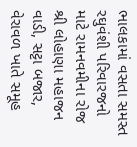ભાલકામાં વસતા સમસ્ત રઘુવંશી પરિવારજનો માટે રામનવમીના રોજ શ્રી લોહાણા મહાજન વાડી, સટ્ટા બજાર, વેરાવળ ખાતે સમૂહ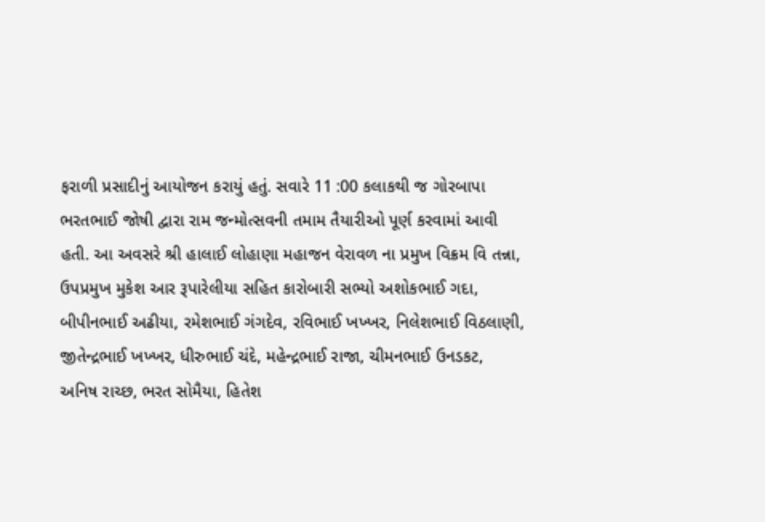ફરાળી પ્રસાદીનું આયોજન કરાયું હતું. સવારે 11 :00 કલાકથી જ ગોરબાપા ભરતભાઈ જોષી દ્વારા રામ જન્મોત્સવની તમામ તૈયારીઓ પૂર્ણ કરવામાં આવી હતી. આ અવસરે શ્રી હાલાઈ લોહાણા મહાજન વેરાવળ ના પ્રમુખ વિક્રમ વિ તન્ના, ઉપપ્રમુખ મુકેશ આર રૂપારેલીયા સહિત કારોબારી સભ્યો અશોકભાઈ ગદા, બીપીનભાઈ અઢીયા, રમેશભાઈ ગંગદેવ, રવિભાઈ ખખ્ખર, નિલેશભાઈ વિઠલાણી, જીતેન્દ્રભાઈ ખખ્ખર, ધીરુભાઈ ચંદે, મહેન્દ્રભાઈ રાજા, ચીમનભાઈ ઉનડકટ, અનિષ રાચ્છ, ભરત સોમૈયા, હિતેશ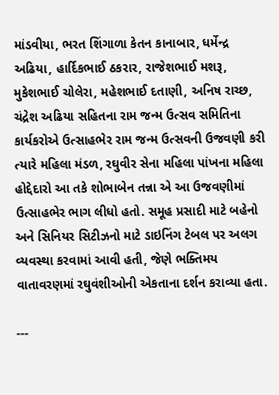માંડવીયા, ભરત શિંગાળા કેતન કાનાબાર, ધર્મેન્દ્ર અઢિયા, હાર્દિકભાઈ ઠકરાર, રાજેશભાઈ મશરૂ, મુકેશભાઈ ચોલેરા, મહેશભાઈ દતાણી, અનિષ રાચ્છ, ચંદ્રેશ અઢિયા સહિતના રામ જન્મ ઉત્સવ સમિતિના કાર્યકરોએ ઉત્સાહભેર રામ જન્મ ઉત્સવની ઉજવણી કરી ત્યારે મહિલા મંડળ, રઘુવીર સેના મહિલા પાંખના મહિલા હોદ્દેદારો આ તકે શોભાબેન તન્ના એ આ ઉજવણીમાં ઉત્સાહભેર ભાગ લીધો હતો. સમૂહ પ્રસાદી માટે બહેનો અને સિનિયર સિટીઝનો માટે ડાઇનિંગ ટેબલ પર અલગ વ્યવસ્થા કરવામાં આવી હતી, જેણે ભક્તિમય વાતાવરણમાં રઘુવંશીઓની એકતાના દર્શન કરાવ્યા હતા.

---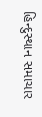હિન્દુસ્થાન સમાચાર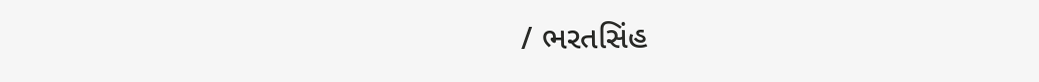/ ભરતસિંહ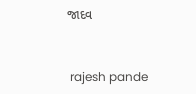જાદવ


 rajesh pande